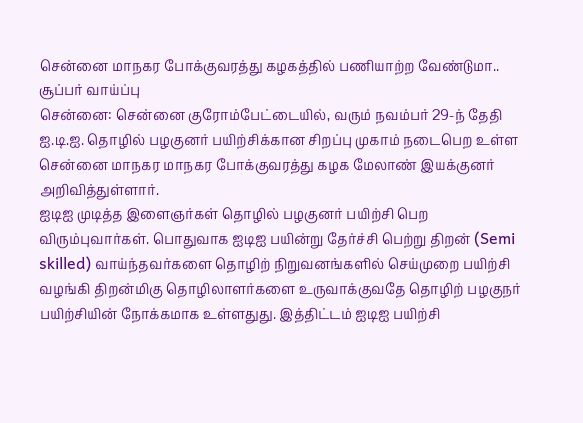சென்னை மாநகர போக்குவரத்து கழகத்தில் பணியாற்ற வேண்டுமா.. சூப்பர் வாய்ப்பு
சென்னை: சென்னை குரோம்பேட்டையில், வரும் நவம்பர் 29-ந் தேதி ஐ.டி.ஐ. தொழில் பழகுனர் பயிற்சிக்கான சிறப்பு முகாம் நடைபெற உள்ள சென்னை மாநகர மாநகர போக்குவரத்து கழக மேலாண் இயக்குனர் அறிவித்துள்ளார்.
ஐடிஐ முடித்த இளைஞர்கள் தொழில் பழகுனர் பயிற்சி பெற விரும்புவார்கள். பொதுவாக ஐடிஐ பயின்று தேர்ச்சி பெற்று திறன் (Semi skilled) வாய்ந்தவர்களை தொழிற் நிறுவனங்களில் செய்முறை பயிற்சி வழங்கி திறன்மிகு தொழிலாளர்களை உருவாக்குவதே தொழிற் பழகுநர் பயிற்சியின் நோக்கமாக உள்ளதுது. இத்திட்டம் ஐடிஐ பயிற்சி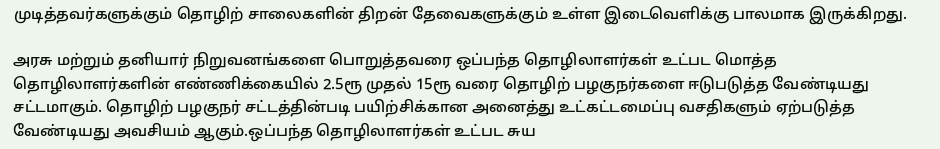முடித்தவர்களுக்கும் தொழிற் சாலைகளின் திறன் தேவைகளுக்கும் உள்ள இடைவெளிக்கு பாலமாக இருக்கிறது.

அரசு மற்றும் தனியார் நிறுவனங்களை பொறுத்தவரை ஒப்பந்த தொழிலாளர்கள் உட்பட மொத்த தொழிலாளர்களின் எண்ணிக்கையில் 2.5ரூ முதல் 15ரூ வரை தொழிற் பழகுநர்களை ஈடுபடுத்த வேண்டியது சட்டமாகும். தொழிற் பழகுநர் சட்டத்தின்படி பயிற்சிக்கான அனைத்து உட்கட்டமைப்பு வசதிகளும் ஏற்படுத்த வேண்டியது அவசியம் ஆகும்.ஒப்பந்த தொழிலாளர்கள் உட்பட சுய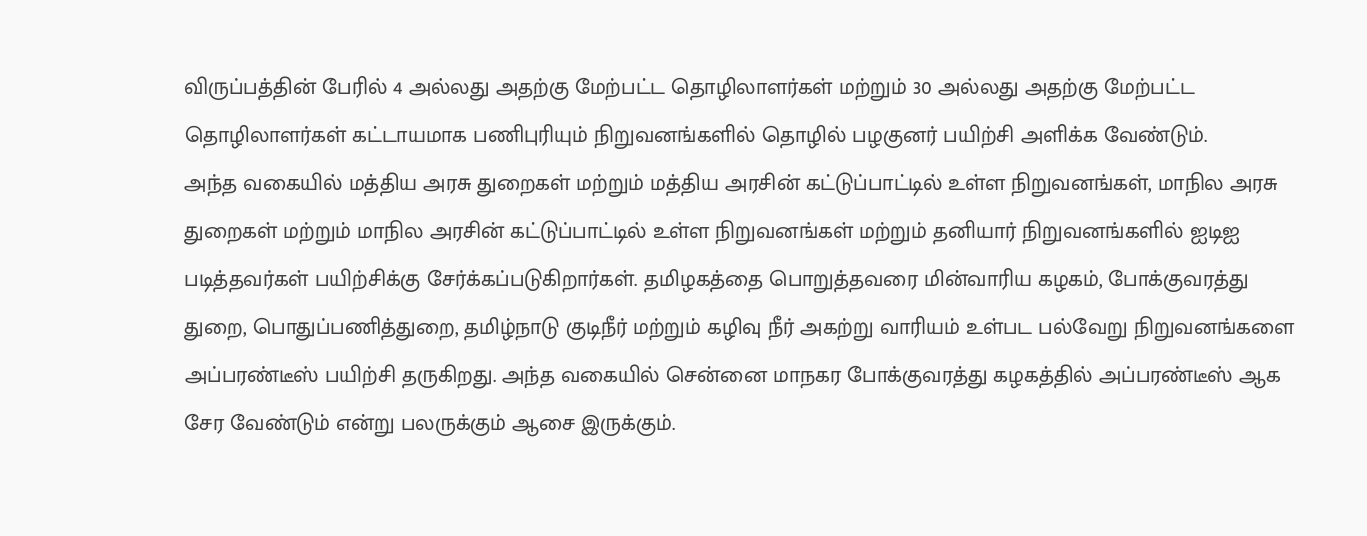விருப்பத்தின் பேரில் 4 அல்லது அதற்கு மேற்பட்ட தொழிலாளர்கள் மற்றும் 30 அல்லது அதற்கு மேற்பட்ட தொழிலாளர்கள் கட்டாயமாக பணிபுரியும் நிறுவனங்களில் தொழில் பழகுனர் பயிற்சி அளிக்க வேண்டும்.
அந்த வகையில் மத்திய அரசு துறைகள் மற்றும் மத்திய அரசின் கட்டுப்பாட்டில் உள்ள நிறுவனங்கள், மாநில அரசு துறைகள் மற்றும் மாநில அரசின் கட்டுப்பாட்டில் உள்ள நிறுவனங்கள் மற்றும் தனியார் நிறுவனங்களில் ஐடிஐ படித்தவர்கள் பயிற்சிக்கு சேர்க்கப்படுகிறார்கள். தமிழகத்தை பொறுத்தவரை மின்வாரிய கழகம், போக்குவரத்து துறை, பொதுப்பணித்துறை, தமிழ்நாடு குடிநீர் மற்றும் கழிவு நீர் அகற்று வாரியம் உள்பட பல்வேறு நிறுவனங்களை அப்பரண்டீஸ் பயிற்சி தருகிறது. அந்த வகையில் சென்னை மாநகர போக்குவரத்து கழகத்தில் அப்பரண்டீஸ் ஆக சேர வேண்டும் என்று பலருக்கும் ஆசை இருக்கும்.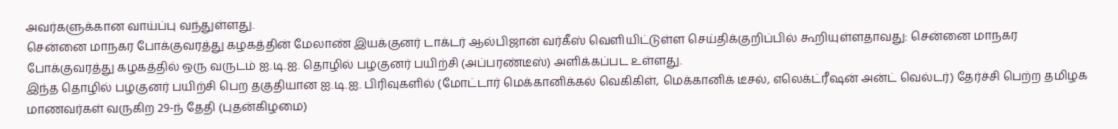அவர்களுக்கான வாய்ப்பு வந்துள்ளது.
சென்னை மாநகர போக்குவரத்து கழகத்தின் மேலாண் இயக்குனர் டாக்டர் ஆல்பிஜான் வர்கீஸ் வெளியிட்டுள்ள செய்திக்குறிப்பில் கூறியுள்ளதாவது: சென்னை மாநகர போக்குவரத்து கழகத்தில் ஒரு வருடம் ஐ.டி.ஐ. தொழில் பழகுனர் பயிற்சி (அப்பரண்டீஸ்) அளிக்கப்பட உள்ளது.
இந்த தொழில் பழகுனர் பயிற்சி பெற தகுதியான ஐ.டி.ஐ. பிரிவுகளில் (மோட்டார் மெக்கானிக்கல் வெகிகிள், மெக்கானிக் டீசல், எலெக்ட்ரீஷன் அன்ட் வெல்டர்) தேர்ச்சி பெற்ற தமிழக மாணவர்கள் வருகிற 29-ந் தேதி (புதன்கிழமை)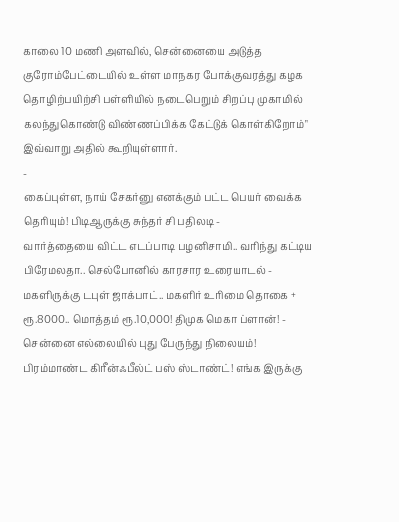காலை 10 மணி அளவில், சென்னையை அடுத்த குரோம்பேட்டையில் உள்ள மாநகர போக்குவரத்து கழக தொழிற்பயிற்சி பள்ளியில் நடைபெறும் சிறப்பு முகாமில் கலந்துகொண்டு விண்ணப்பிக்க கேட்டுக் கொள்கிறோம்" இவ்வாறு அதில் கூறியுள்ளார்.
-
கைப்புள்ள, நாய் சேகர்னு எனக்கும் பட்ட பெயர் வைக்க தெரியும்! பிடிஆருக்கு சுந்தர் சி பதிலடி -
வார்த்தையை விட்ட எடப்பாடி பழனிசாமி.. வரிந்து கட்டிய பிரேமலதா.. செல்போனில் காரசார உரையாடல் -
மகளிருக்கு டபுள் ஜாக்பாட்.. மகளிர் உரிமை தொகை + ரூ.8000.. மொத்தம் ரூ.10,000! திமுக மெகா ப்ளான்! -
சென்னை எல்லையில் புது பேருந்து நிலையம்! பிரம்மாண்ட கிரீன்ஃபீல்ட் பஸ் ஸ்டாண்ட்! எங்க இருக்கு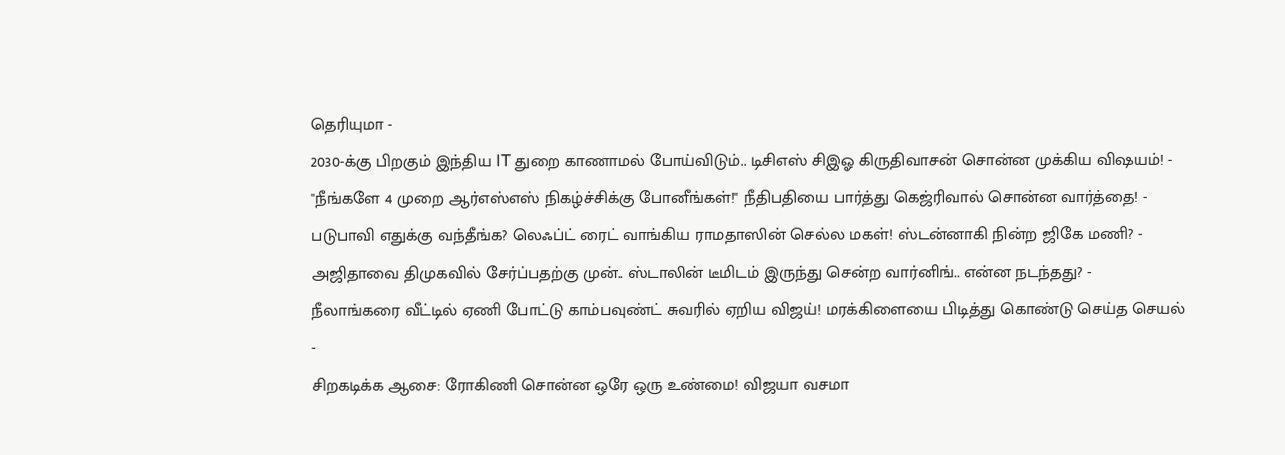தெரியுமா -
2030-க்கு பிறகும் இந்திய IT துறை காணாமல் போய்விடும்.. டிசிஎஸ் சிஇஓ கிருதிவாசன் சொன்ன முக்கிய விஷயம்! -
"நீங்களே 4 முறை ஆர்எஸ்எஸ் நிகழ்ச்சிக்கு போனீங்கள்!" நீதிபதியை பார்த்து கெஜ்ரிவால் சொன்ன வார்த்தை! -
படுபாவி எதுக்கு வந்தீங்க? லெஃப்ட் ரைட் வாங்கிய ராமதாஸின் செல்ல மகள்! ஸ்டன்னாகி நின்ற ஜிகே மணி? -
அஜிதாவை திமுகவில் சேர்ப்பதற்கு முன்.. ஸ்டாலின் டீமிடம் இருந்து சென்ற வார்னிங்.. என்ன நடந்தது? -
நீலாங்கரை வீட்டில் ஏணி போட்டு காம்பவுண்ட் சுவரில் ஏறிய விஜய்! மரக்கிளையை பிடித்து கொண்டு செய்த செயல் -
சிறகடிக்க ஆசை: ரோகிணி சொன்ன ஒரே ஒரு உண்மை! விஜயா வசமா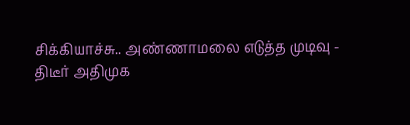சிக்கியாச்சு.. அண்ணாமலை எடுத்த முடிவு -
திடீர் அதிமுக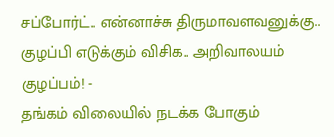சப்போர்ட்.. என்னாச்சு திருமாவளவனுக்கு.. குழப்பி எடுக்கும் விசிக.. அறிவாலயம் குழப்பம்! -
தங்கம் விலையில் நடக்க போகும்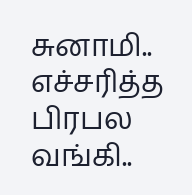சுனாமி.. எச்சரித்த பிரபல வங்கி..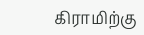கிராமிற்கு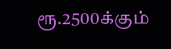ரூ.2500க்கும்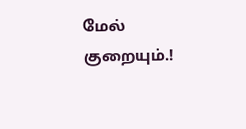மேல் குறையும்.!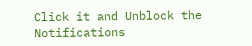Click it and Unblock the Notifications